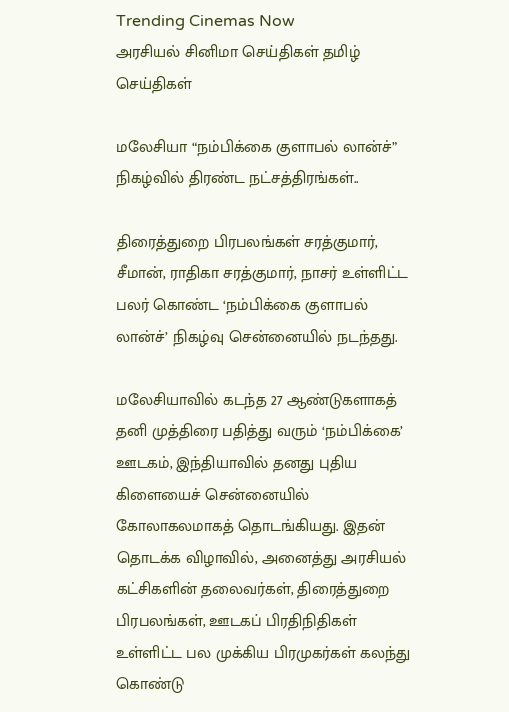Trending Cinemas Now
அரசியல் சினிமா செய்திகள் தமிழ் செய்திகள்

மலேசியா “நம்பிக்கை குளாபல் லான்ச்” நிகழ்வில் திரண்ட நட்சத்திரங்கள்..

திரைத்துறை பிரபலங்கள் சரத்குமார், சீமான், ராதிகா சரத்குமார், நாசர் உள்ளிட்ட பலர் கொண்ட ‘நம்பிக்கை குளாபல் லான்ச்’ நிகழ்வு சென்னையில் நடந்தது.

மலேசியாவில் கடந்த 27 ஆண்டுகளாகத் தனி முத்திரை பதித்து வரும் ‘நம்பிக்கை’ ஊடகம், இந்தியாவில் தனது புதிய கிளையைச் சென்னையில் கோலாகலமாகத் தொடங்கியது. இதன் தொடக்க விழாவில், அனைத்து அரசியல் கட்சிகளின் தலைவர்கள், திரைத்துறை பிரபலங்கள், ஊடகப் பிரதிநிதிகள் உள்ளிட்ட பல முக்கிய பிரமுகர்கள் கலந்து கொண்டு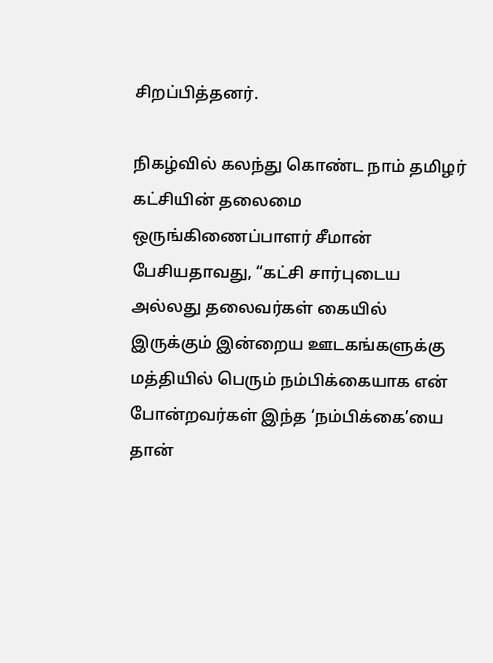சிறப்பித்தனர்.

நிகழ்வில் கலந்து கொண்ட நாம் தமிழர் கட்சியின் தலைமை ஒருங்கிணைப்பாளர் சீமான் பேசியதாவது, “கட்சி சார்புடைய அல்லது தலைவர்கள் கையில் இருக்கும் இன்றைய ஊடகங்களுக்கு மத்தியில் பெரும் நம்பிக்கையாக என் போன்றவர்கள் இந்த ‘நம்பிக்கை’யை தான்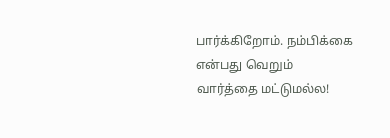பார்க்கிறோம். நம்பிக்கை என்பது வெறும் வார்த்தை மட்டுமல்ல!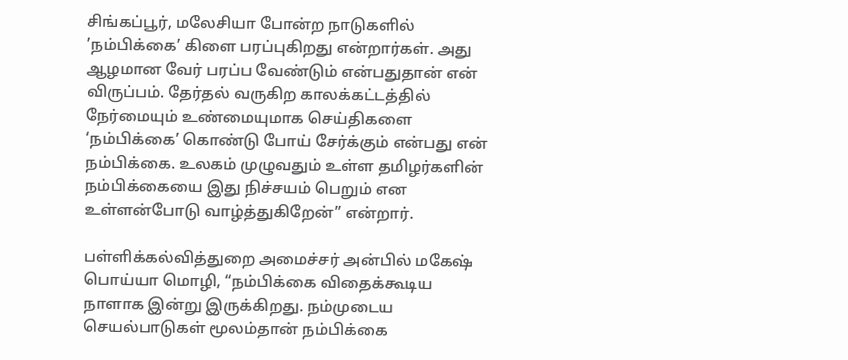சிங்கப்பூர், மலேசியா போன்ற நாடுகளில் ’நம்பிக்கை’ கிளை பரப்புகிறது என்றார்கள். அது ஆழமான வேர் பரப்ப வேண்டும் என்பதுதான் என் விருப்பம். தேர்தல் வருகிற காலக்கட்டத்தில் நேர்மையும் உண்மையுமாக செய்திகளை ‘நம்பிக்கை’ கொண்டு போய் சேர்க்கும் என்பது என் நம்பிக்கை. உலகம் முழுவதும் உள்ள தமிழர்களின் நம்பிக்கையை இது நிச்சயம் பெறும் என உள்ளன்போடு வாழ்த்துகிறேன்” என்றார்.

பள்ளிக்கல்வித்துறை அமைச்சர் அன்பில் மகேஷ் பொய்யா மொழி, “நம்பிக்கை விதைக்கூடிய நாளாக இன்று இருக்கிறது. நம்முடைய செயல்பாடுகள் மூலம்தான் நம்பிக்கை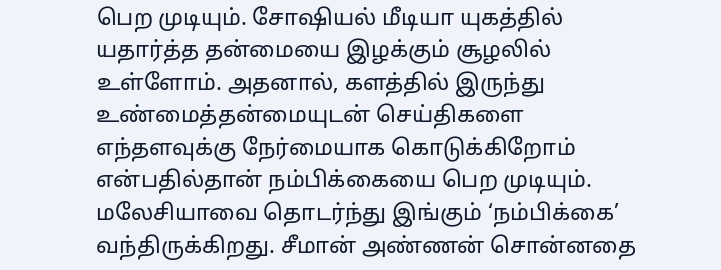பெற முடியும். சோஷியல் மீடியா யுகத்தில் யதார்த்த தன்மையை இழக்கும் சூழலில் உள்ளோம். அதனால், களத்தில் இருந்து உண்மைத்தன்மையுடன் செய்திகளை எந்தளவுக்கு நேர்மையாக கொடுக்கிறோம் என்பதில்தான் நம்பிக்கையை பெற முடியும். மலேசியாவை தொடர்ந்து இங்கும் ‘நம்பிக்கை’ வந்திருக்கிறது. சீமான் அண்ணன் சொன்னதை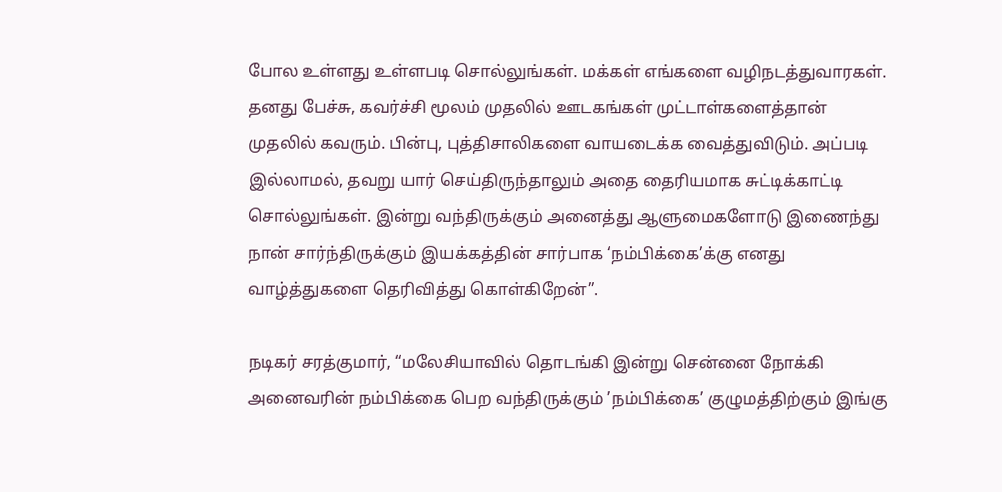போல உள்ளது உள்ளபடி சொல்லுங்கள். மக்கள் எங்களை வழிநடத்துவாரகள். தனது பேச்சு, கவர்ச்சி மூலம் முதலில் ஊடகங்கள் முட்டாள்களைத்தான் முதலில் கவரும். பின்பு, புத்திசாலிகளை வாயடைக்க வைத்துவிடும். அப்படி இல்லாமல், தவறு யார் செய்திருந்தாலும் அதை தைரியமாக சுட்டிக்காட்டி சொல்லுங்கள். இன்று வந்திருக்கும் அனைத்து ஆளுமைகளோடு இணைந்து நான் சார்ந்திருக்கும் இயக்கத்தின் சார்பாக ‘நம்பிக்கை’க்கு எனது வாழ்த்துகளை தெரிவித்து கொள்கிறேன்”.

நடிகர் சரத்குமார், “மலேசியாவில் தொடங்கி இன்று சென்னை நோக்கி அனைவரின் நம்பிக்கை பெற வந்திருக்கும் ’நம்பிக்கை’ குழுமத்திற்கும் இங்கு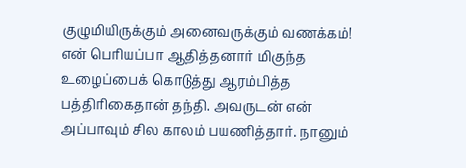குழுமியிருக்கும் அனைவருக்கும் வணக்கம்! என் பெரியப்பா ஆதித்தனார் மிகுந்த உழைப்பைக் கொடுத்து ஆரம்பித்த பத்திரிகைதான் தந்தி. அவருடன் என் அப்பாவும் சில காலம் பயணித்தார். நானும்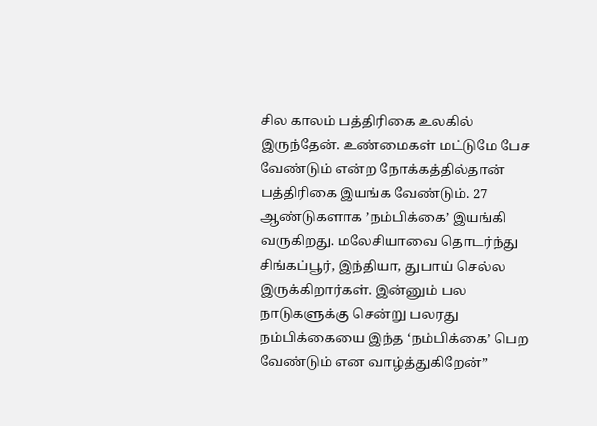சில காலம் பத்திரிகை உலகில் இருந்தேன். உண்மைகள் மட்டுமே பேச வேண்டும் என்ற நோக்கத்தில்தான் பத்திரிகை இயங்க வேண்டும். 27 ஆண்டுகளாக ’நம்பிக்கை’ இயங்கி வருகிறது. மலேசியாவை தொடர்ந்து சிங்கப்பூர், இந்தியா, துபாய் செல்ல இருக்கிறார்கள். இன்னும் பல நாடுகளுக்கு சென்று பலரது நம்பிக்கையை இந்த ‘நம்பிக்கை’ பெற வேண்டும் என வாழ்த்துகிறேன்”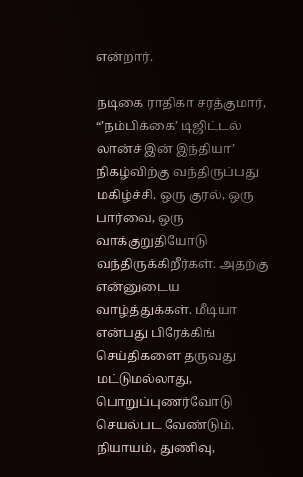என்றார்.

நடிகை ராதிகா சரத்குமார், “’நம்பிக்கை’ டிஜிட்டல் லான்ச் இன் இந்தியா’ நிகழ்விற்கு வந்திருப்பது மகிழ்ச்சி. ஒரு குரல், ஒரு பார்வை, ஒரு வாக்குறுதியோடு வந்திருக்கிறீர்கள். அதற்கு என்னுடைய வாழ்த்துக்கள். மீடியா என்பது பிரேக்கிங் செய்திகளை தருவது மட்டுமல்லாது, பொறுப்புணர்வோடு செயல்பட வேண்டும். நியாயம், துணிவு,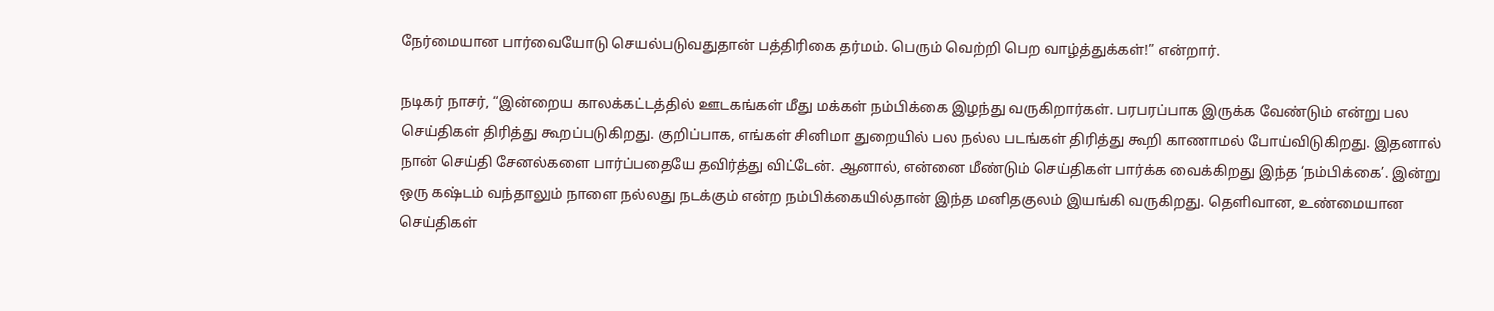நேர்மையான பார்வையோடு செயல்படுவதுதான் பத்திரிகை தர்மம். பெரும் வெற்றி பெற வாழ்த்துக்கள்!” என்றார்.

நடிகர் நாசர், “இன்றைய காலக்கட்டத்தில் ஊடகங்கள் மீது மக்கள் நம்பிக்கை இழந்து வருகிறார்கள். பரபரப்பாக இருக்க வேண்டும் என்று பல செய்திகள் திரித்து கூறப்படுகிறது. குறிப்பாக, எங்கள் சினிமா துறையில் பல நல்ல படங்கள் திரித்து கூறி காணாமல் போய்விடுகிறது. இதனால் நான் செய்தி சேனல்களை பார்ப்பதையே தவிர்த்து விட்டேன். ஆனால், என்னை மீண்டும் செய்திகள் பார்க்க வைக்கிறது இந்த ‘நம்பிக்கை’. இன்று ஒரு கஷ்டம் வந்தாலும் நாளை நல்லது நடக்கும் என்ற நம்பிக்கையில்தான் இந்த மனிதகுலம் இயங்கி வருகிறது. தெளிவான, உண்மையான செய்திகள்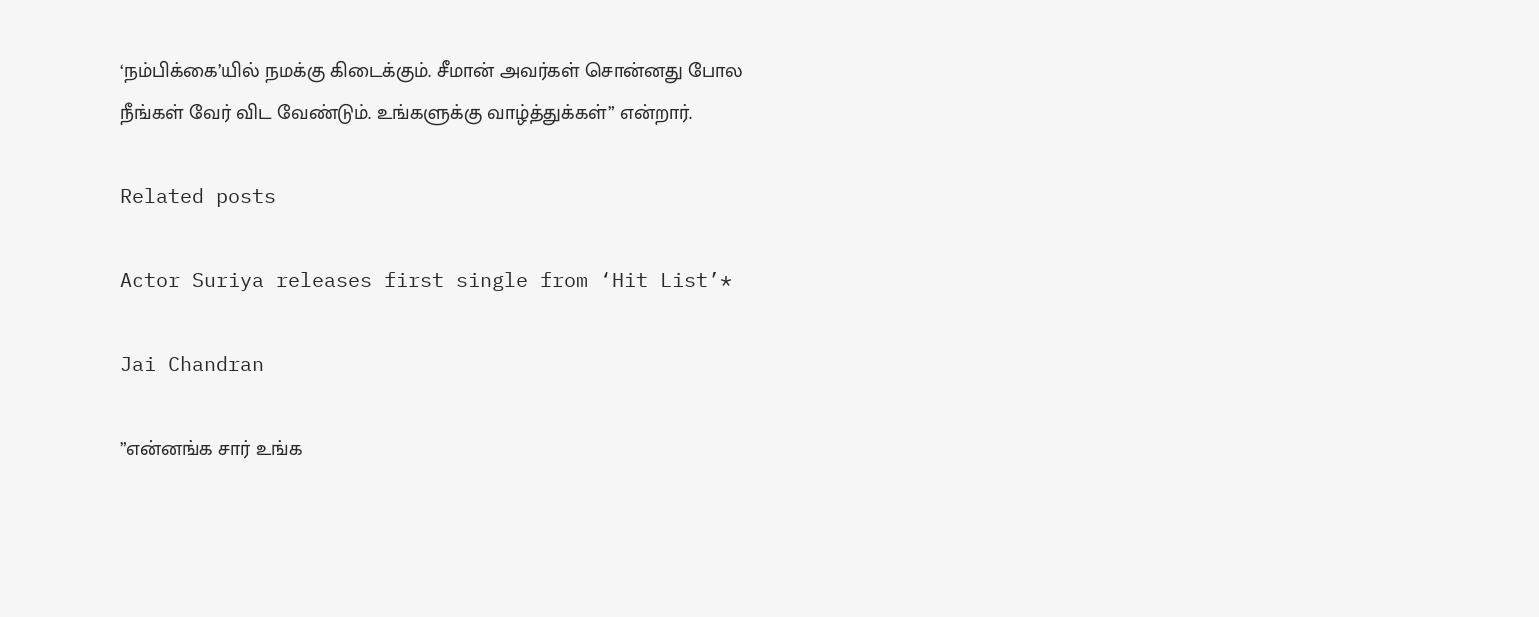‘நம்பிக்கை’யில் நமக்கு கிடைக்கும். சீமான் அவர்கள் சொன்னது போல நீங்கள் வேர் விட வேண்டும். உங்களுக்கு வாழ்த்துக்கள்” என்றார்.

Related posts

Actor Suriya releases first single from ‘Hit List’*

Jai Chandran

”என்னங்க சார் உங்க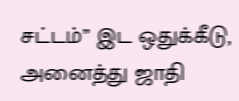சட்டம்” இட ஒதுக்கீடு, அனைத்து ஜாதி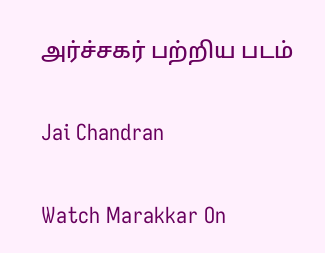அர்ச்சகர் பற்றிய படம்

Jai Chandran

Watch Marakkar On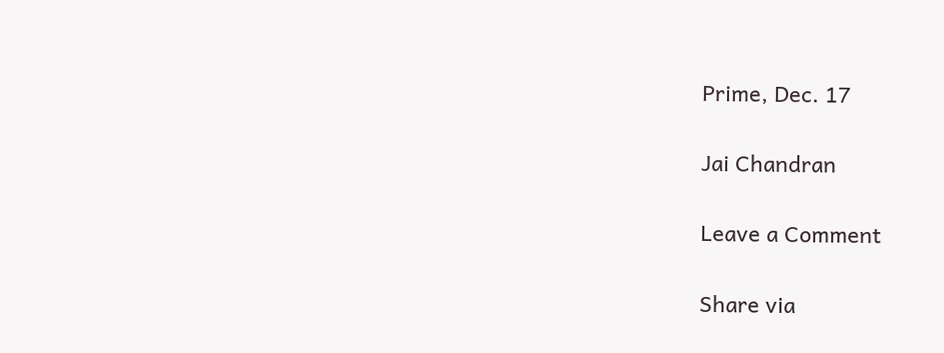Prime, Dec. 17

Jai Chandran

Leave a Comment

Share via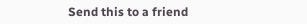Send this to a friend